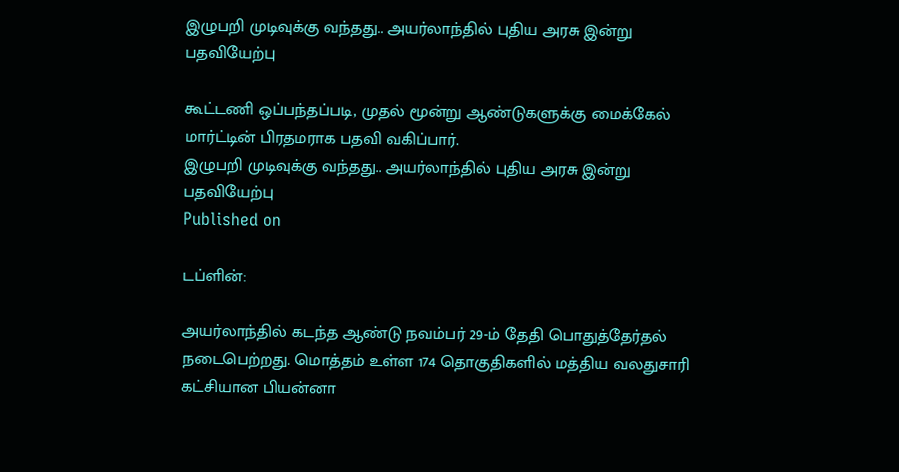இழுபறி முடிவுக்கு வந்தது.. அயர்லாந்தில் புதிய அரசு இன்று பதவியேற்பு

கூட்டணி ஒப்பந்தப்படி, முதல் மூன்று ஆண்டுகளுக்கு மைக்கேல் மார்ட்டின் பிரதமராக பதவி வகிப்பார்.
இழுபறி முடிவுக்கு வந்தது.. அயர்லாந்தில் புதிய அரசு இன்று பதவியேற்பு
Published on

டப்ளின்:

அயர்லாந்தில் கடந்த ஆண்டு நவம்பர் 29-ம் தேதி பொதுத்தேர்தல் நடைபெற்றது. மொத்தம் உள்ள 174 தொகுதிகளில் மத்திய வலதுசாரி கட்சியான பியன்னா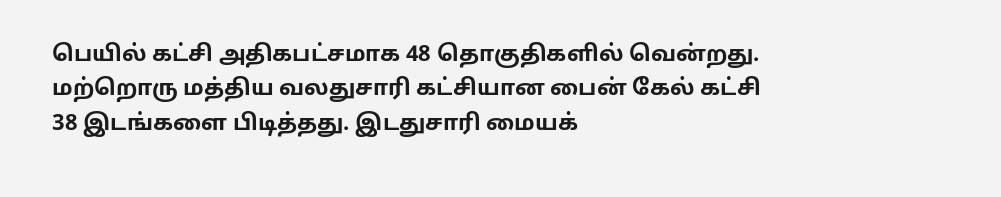பெயில் கட்சி அதிகபட்சமாக 48 தொகுதிகளில் வென்றது. மற்றொரு மத்திய வலதுசாரி கட்சியான பைன் கேல் கட்சி 38 இடங்களை பிடித்தது. இடதுசாரி மையக்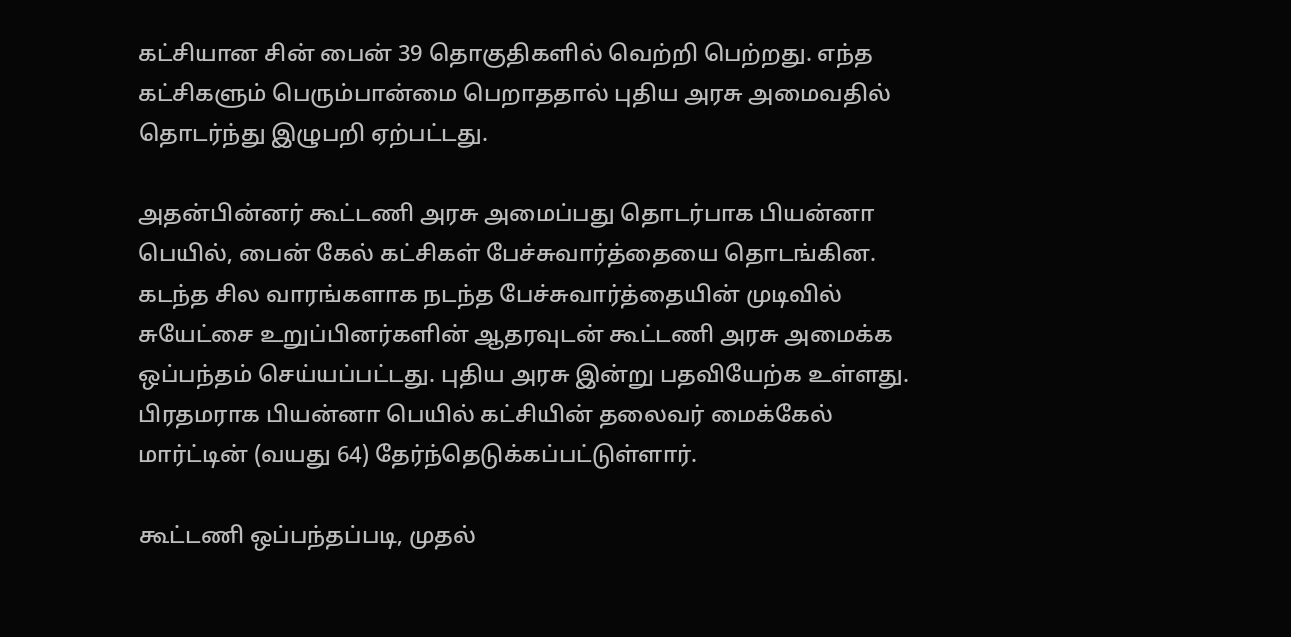கட்சியான சின் பைன் 39 தொகுதிகளில் வெற்றி பெற்றது. எந்த கட்சிகளும் பெரும்பான்மை பெறாததால் புதிய அரசு அமைவதில் தொடர்ந்து இழுபறி ஏற்பட்டது.

அதன்பின்னர் கூட்டணி அரசு அமைப்பது தொடர்பாக பியன்னா பெயில், பைன் கேல் கட்சிகள் பேச்சுவார்த்தையை தொடங்கின. கடந்த சில வாரங்களாக நடந்த பேச்சுவார்த்தையின் முடிவில் சுயேட்சை உறுப்பினர்களின் ஆதரவுடன் கூட்டணி அரசு அமைக்க ஒப்பந்தம் செய்யப்பட்டது. புதிய அரசு இன்று பதவியேற்க உள்ளது. பிரதமராக பியன்னா பெயில் கட்சியின் தலைவர் மைக்கேல் மார்ட்டின் (வயது 64) தேர்ந்தெடுக்கப்பட்டுள்ளார்.

கூட்டணி ஒப்பந்தப்படி, முதல்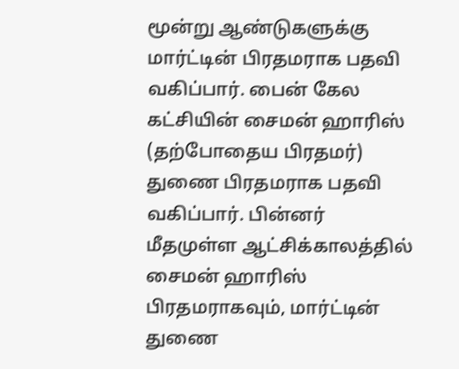மூன்று ஆண்டுகளுக்கு மார்ட்டின் பிரதமராக பதவி வகிப்பார். பைன் கேல கட்சியின் சைமன் ஹாரிஸ் (தற்போதைய பிரதமர்) துணை பிரதமராக பதவி வகிப்பார். பின்னர் மீதமுள்ள ஆட்சிக்காலத்தில் சைமன் ஹாரிஸ் பிரதமராகவும், மார்ட்டின் துணை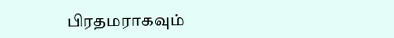பிரதமராகவும்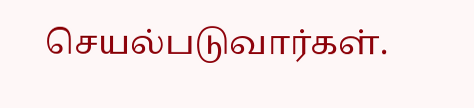செயல்படுவார்கள்.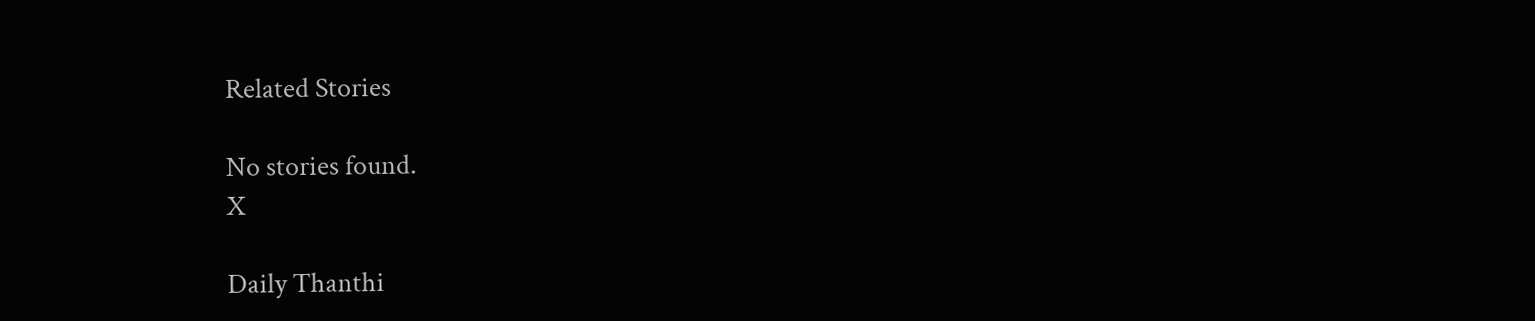Related Stories

No stories found.
X

Daily Thanthi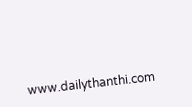www.dailythanthi.com